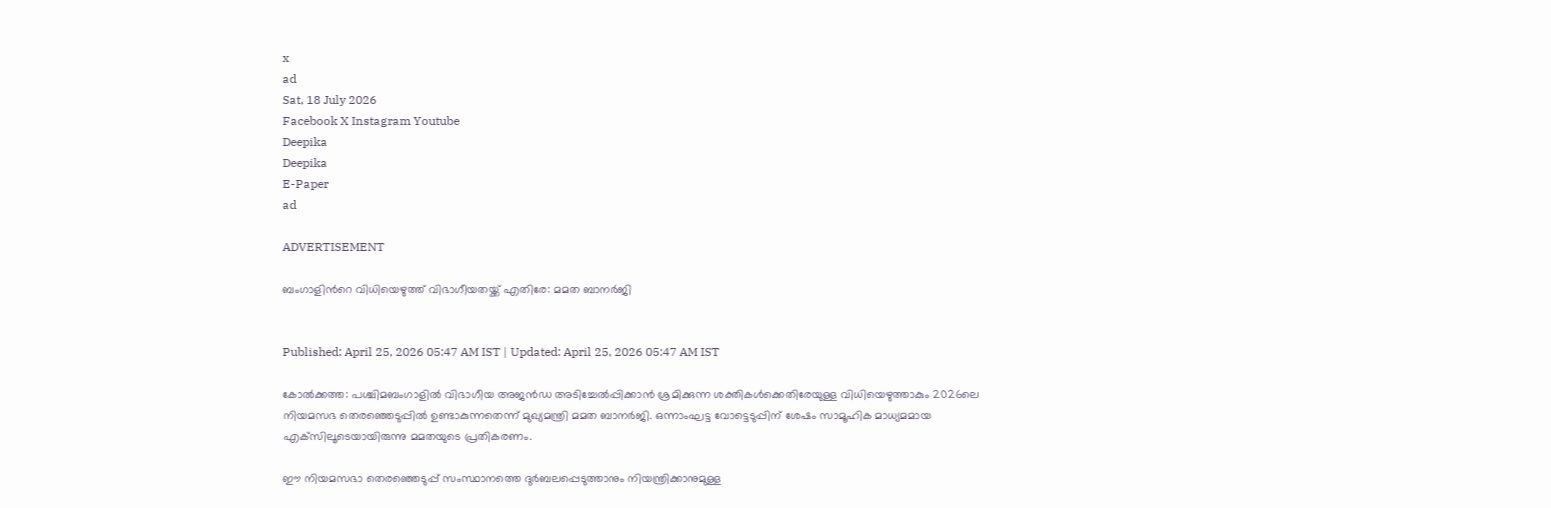x
ad
Sat, 18 July 2026
Facebook X Instagram Youtube
Deepika
Deepika
E-Paper
ad

ADVERTISEMENT

ബംഗാളിന്‍റെ വിധിയെഴുത്ത് വിഭാഗീയതയ്ക്ക് എതിരേ: മമത ബാനർജി


Published: April 25, 2026 05:47 AM IST | Updated: April 25, 2026 05:47 AM IST

കോൽക്കത്ത: പശ്ചിമബംഗാളിൽ വിഭാഗീയ അജൻഡ അടിച്ചേൽപ്പിക്കാൻ ശ്രമിക്കുന്ന ശക്തികൾക്കെതിരേയുള്ള വിധിയെഴുത്താകും 2026ലെ നിയമസഭ തെരഞ്ഞെടുപ്പിൽ ഉണ്ടാകുന്നതെന്ന് മുഖ്യമന്ത്രി മമത ബാനർജി. ഒന്നാംഘട്ട വോട്ടെടുപ്പിന് ശേഷം സാമൂഹിക മാധ്യമമായ എക്‌സിലൂടെയായിരുന്നു മമതയുടെ പ്രതികരണം.

ഈ നിയമസഭാ തെരഞ്ഞെടുപ്പ് സംസ്ഥാനത്തെ ദുർബലപ്പെടുത്താനും നിയന്ത്രിക്കാനുമുള്ള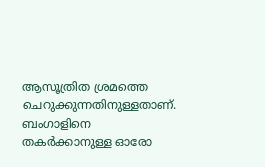ആസൂത്രിത ശ്രമത്തെ ചെറുക്കുന്നതിനുള്ളതാണ്. ബംഗാളിനെ തകർക്കാനുള്ള ഓരോ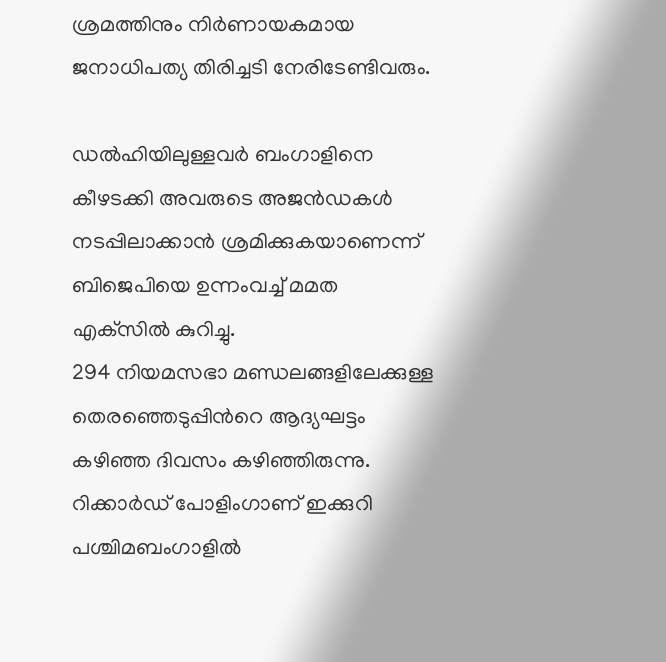ശ്രമത്തിനും നിർണായകമായ ജനാധിപത്യ തിരിച്ചടി നേരിടേണ്ടിവരും.

ഡൽഹിയിലുള്ളവർ ബംഗാളിനെ കീഴടക്കി അവരുടെ അജൻഡകൾ നടപ്പിലാക്കാൻ ശ്രമിക്കുകയാണെന്ന് ബിജെപിയെ ഉന്നംവച്ച് മമത എക്‌സിൽ കുറിച്ചു.
294 നിയമസഭാ മണ്ഡലങ്ങളിലേക്കുള്ള തെരഞ്ഞെടുപ്പിന്‍റെ ആദ്യഘട്ടം കഴിഞ്ഞ ദിവസം കഴിഞ്ഞിരുന്നു. റിക്കാർഡ് പോളിംഗാണ് ഇക്കുറി പശ്ചിമബംഗാളിൽ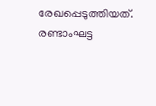രേഖപ്പെടുത്തിയത്. രണ്ടാംഘട്ട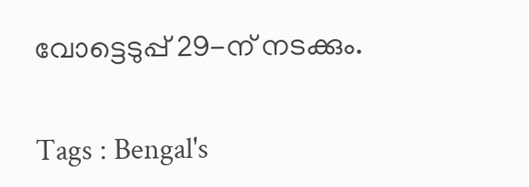വോട്ടെടുപ്പ് 29-ന് നടക്കും.

Tags : Bengal's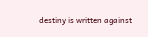destiny is written against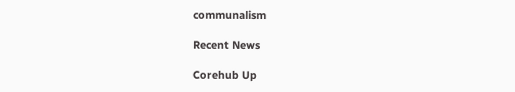communalism

Recent News

Corehub Up